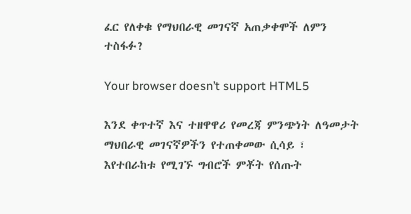ፈር የለቀቁ የማህበራዊ መገናኛ አጠቃቀሞች ለምን ተስፋፉ?

Your browser doesn’t support HTML5

እንደ ቀጥተኛ እና ተዘዋዋሪ የመረጃ ምንጭነት ለዓመታት ማህበራዊ መገናኛዎችን የተጠቀመው ሲሳይ ፣ እየተበራከቱ የሚገኙ ግብሮች ምቾት የሰጡት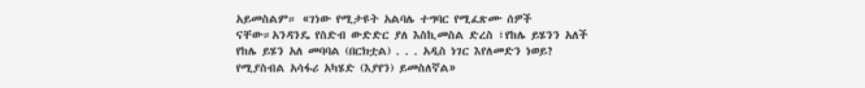አይመስልም። «ገነው የሚታዩት አልባሌ ተግባር የሚፈጽሙ ሰዎች ናቸው።አንዳንዴ የስድብ ውድድር ያለ እስኪመስል ድረስ ፣የከሌ ይሄንን አለች የከሌ ይሄን አለ መባባል (በርክቷል) . . . አዲስ ነገር እየለመድን ነወይ? የሚያስብል አሳፋሪ አካሄድ (እያየን) ይመስለኛል»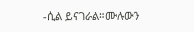-ሲል ይናገራል።ሙሉውን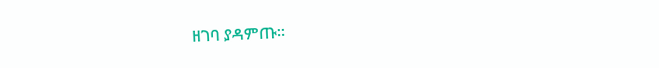ዘገባ ያዳምጡ።